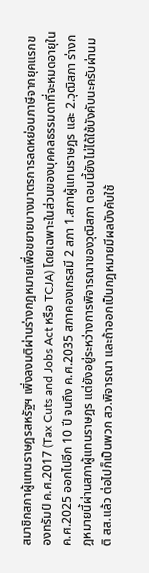สมาชิกสภาผู้แทนราษฎรสหรัฐฯ เพิ่งลงมติผ่านร่างกฎหมายเพื่อขยายบางมาตรการลดหย่อนภาษีจากยุคแรกของทรัมป์ ค.ศ.2017 (Tax Cuts and Jobs Act หรือ TCJA) โดยเฉพาะในส่วนของบุคคลธรรมดาที่จะหมดอายุใน ค.ศ.2025 ออกไปอีก 10 ปี จนถึง ค.ศ.2035 สภาคองเกรสมี 2 สภา 1.สภาผู้แทนราษฎร และ 2.วุฒิสภา ร่างกฎหมายนี้ผ่านสภาผู้แทนราษฎร แต่ยังอยู่ระหว่างการพิจารณาของวุฒิสภา ตอนนี้ยังไม่ได้ใช้บังคับนะครับผ่านมติ สส.แล้ว ต่อไปก็เป็นพวก สว.พิจารณา และถ้าออกเป็นกฎหมายมีผลบังคับใช้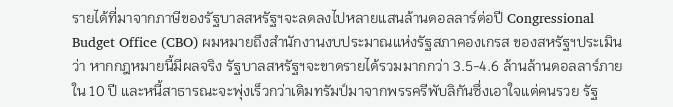รายได้ที่มาจากภาษีของรัฐบาลสหรัฐฯจะลดลงไปหลายแสนล้านดอลลาร์ต่อปี Congressional Budget Office (CBO) ผมหมายถึงสำนักงานงบประมาณแห่งรัฐสภาคองเกรส ของสหรัฐฯประเมินว่า หากกฎหมายนี้มีผลจริง รัฐบาลสหรัฐฯจะขาดรายได้รวมมากกว่า 3.5-4.6 ล้านล้านดอลลาร์ภายใน 10 ปี และหนี้สาธารณะจะพุ่งเร็วกว่าเดิมทรัมป์มาจากพรรครีพับลิกันซึ่งเอาใจแต่คนรวย รัฐ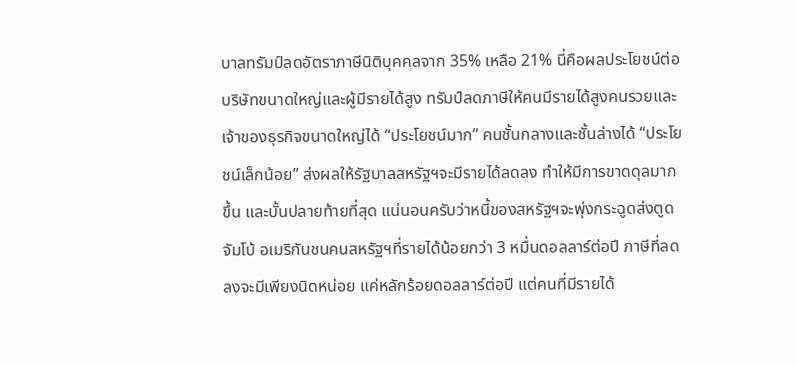บาลทรัมป์ลดอัตราภาษีนิติบุคคลจาก 35% เหลือ 21% นี่คือผลประโยชน์ต่อบริษัทขนาดใหญ่และผู้มีรายได้สูง ทรัมป์ลดภาษีให้คนมีรายได้สูงคนรวยและเจ้าของธุรกิจขนาดใหญ่ได้ “ประโยชน์มาก” คนชั้นกลางและชั้นล่างได้ “ประโยชน์เล็กน้อย” ส่งผลให้รัฐบาลสหรัฐฯจะมีรายได้ลดลง ทำให้มีการขาดดุลมากขึ้น และบั้นปลายท้ายที่สุด แน่นอนครับว่าหนี้ของสหรัฐฯจะพุ่งกระฉูดส่งตูดจัมโบ้ อเมริกันชนคนสหรัฐฯที่รายได้น้อยกว่า 3 หมื่นดอลลาร์ต่อปี ภาษีที่ลดลงจะมีเพียงนิดหน่อย แค่หลักร้อยดอลลาร์ต่อปี แต่คนที่มีรายได้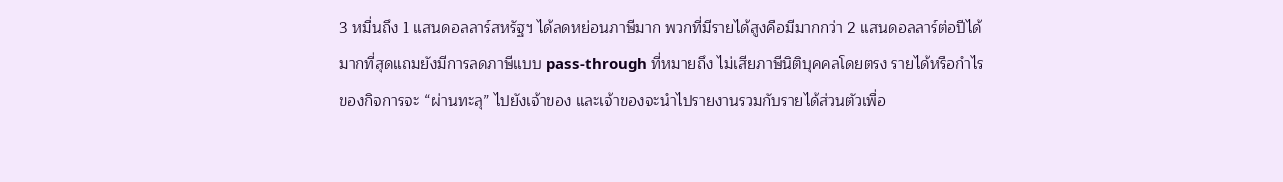3 หมื่นถึง 1 แสนดอลลาร์สหรัฐฯ ได้ลดหย่อนภาษีมาก พวกที่มีรายได้สูงคือมีมากกว่า 2 แสนดอลลาร์ต่อปีได้มากที่สุดแถมยังมีการลดภาษีแบบ pass-through ที่หมายถึง ไม่เสียภาษีนิติบุคคลโดยตรง รายได้หรือกำไรของกิจการจะ “ผ่านทะลุ” ไปยังเจ้าของ และเจ้าของจะนำไปรายงานรวมกับรายได้ส่วนตัวเพื่อ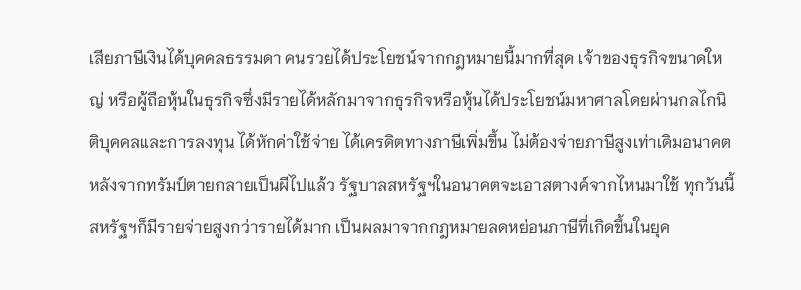เสียภาษีเงินได้บุคคลธรรมดา คนรวยได้ประโยชน์จากกฎหมายนี้มากที่สุด เจ้าของธุรกิจขนาดใหญ่ หรือผู้ถือหุ้นในธุรกิจซึ่งมีรายได้หลักมาจากธุรกิจหรือหุ้นได้ประโยชน์มหาศาลโดยผ่านกลไกนิติบุคคลและการลงทุน ได้หักค่าใช้จ่าย ได้เครดิตทางภาษีเพิ่มขึ้น ไม่ต้องจ่ายภาษีสูงเท่าเดิมอนาคตหลังจากทรัมป์ตายกลายเป็นผีไปแล้ว รัฐบาลสหรัฐฯในอนาคตจะเอาสตางค์จากไหนมาใช้ ทุกวันนี้สหรัฐฯก็มีรายจ่ายสูงกว่ารายได้มาก เป็นผลมาจากกฎหมายลดหย่อนภาษีที่เกิดขึ้นในยุค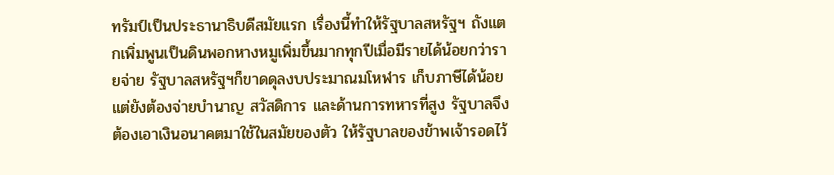ทรัมป์เป็นประธานาธิบดีสมัยแรก เรื่องนี้ทำให้รัฐบาลสหรัฐฯ ถังแตกเพิ่มพูนเป็นดินพอกหางหมูเพิ่มขึ้นมากทุกปีเมื่อมีรายได้น้อยกว่ารายจ่าย รัฐบาลสหรัฐฯก็ขาดดุลงบประมาณมโหฬาร เก็บภาษีได้น้อย แต่ยังต้องจ่ายบำนาญ สวัสดิการ และด้านการทหารที่สูง รัฐบาลจึงต้องเอาเงินอนาคตมาใช้ในสมัยของตัว ให้รัฐบาลของข้าพเจ้ารอดไว้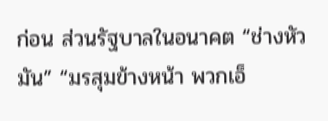ก่อน ส่วนรัฐบาลในอนาคต “ช่างหัวมัน” “มรสุมข้างหน้า พวกเอ็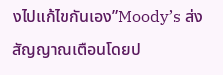งไปแก้ไขกันเอง”Moody’s ส่งสัญญาณเตือนโดยป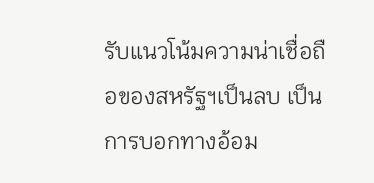รับแนวโน้มความน่าเชื่อถือของสหรัฐฯเป็นลบ เป็นการบอกทางอ้อม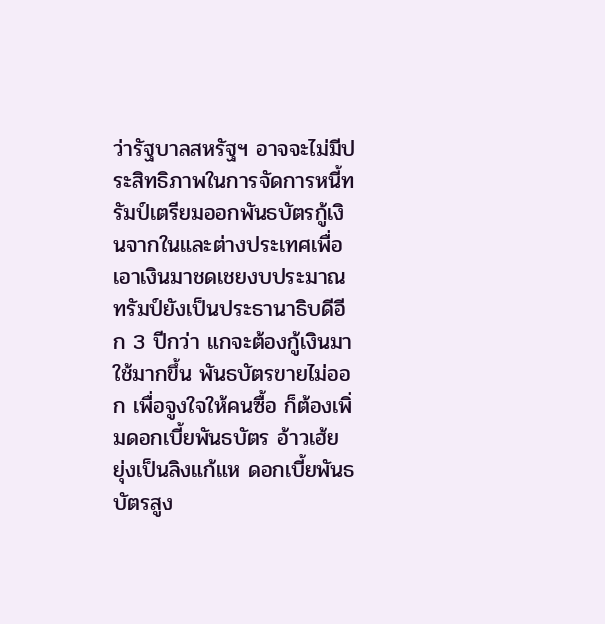ว่ารัฐบาลสหรัฐฯ อาจจะไม่มีประสิทธิภาพในการจัดการหนี้ทรัมป์เตรียมออกพันธบัตรกู้เงินจากในและต่างประเทศเพื่อเอาเงินมาชดเชยงบประมาณ ทรัมป์ยังเป็นประธานาธิบดีอีก 3 ปีกว่า แกจะต้องกู้เงินมาใช้มากขึ้น พันธบัตรขายไม่ออก เพื่อจูงใจให้คนซื้อ ก็ต้องเพิ่มดอกเบี้ยพันธบัตร อ้าวเฮ้ย ยุ่งเป็นลิงแก้แห ดอกเบี้ยพันธบัตรสูง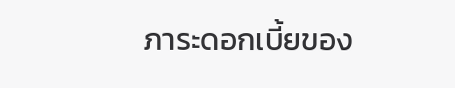ภาระดอกเบี้ยของ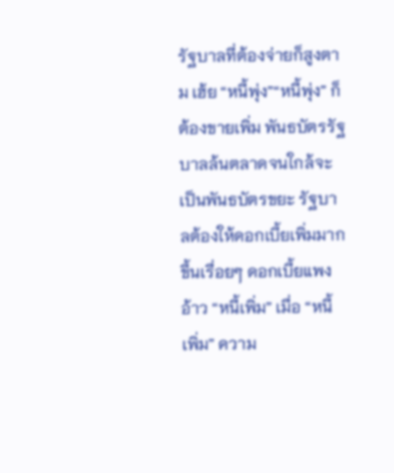รัฐบาลที่ต้องจ่ายก็สูงตาม เฮ้ย “หนี้พุ่ง”“หนี้พุ่ง” ก็ต้องขายเพิ่ม พันธบัตรรัฐบาลล้นตลาดจนใกล้จะเป็นพันธบัตรขยะ รัฐบาลต้องให้ดอกเบี้ยเพิ่มมากขึ้นเรื่อยๆ ดอกเบี้ยแพง อ้าว “หนี้เพิ่ม” เมื่อ “หนี้เพิ่ม” ความ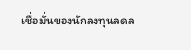เชื่อมั่นของนักลงทุนลดล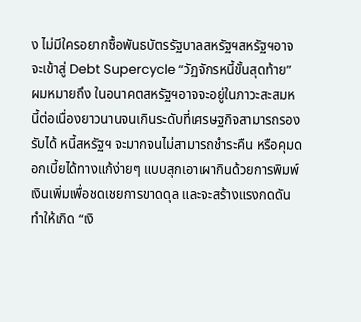ง ไม่มีใครอยากซื้อพันธบัตรรัฐบาลสหรัฐฯสหรัฐฯอาจจะเข้าสู่ Debt Supercycle “วัฏจักรหนี้ขั้นสุดท้าย” ผมหมายถึง ในอนาคตสหรัฐฯอาจจะอยู่ในภาวะสะสมหนี้ต่อเนื่องยาวนานจนเกินระดับที่เศรษฐกิจสามารถรองรับได้ หนี้สหรัฐฯ จะมากจนไม่สามารถชำระคืน หรือคุมดอกเบี้ยได้ทางแก้ง่ายๆ แบบสุกเอาเผากินด้วยการพิมพ์เงินเพิ่มเพื่อชดเชยการขาดดุล และจะสร้างแรงกดดันทำให้เกิด “เงิ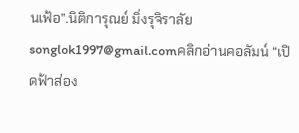นเฟ้อ”.นิติการุณย์ มิ่งรุจิราลัยsonglok1997@gmail.comคลิกอ่านคอลัมน์ “เปิดฟ้าส่อง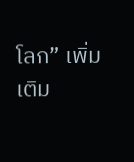โลก” เพิ่มเติม